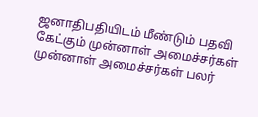ஜனாதிபதியிடம் மீண்டும் பதவி கேட்கும் முன்னாள் அமைச்சர்கள்
முன்னாள் அமைச்சர்கள் பலர்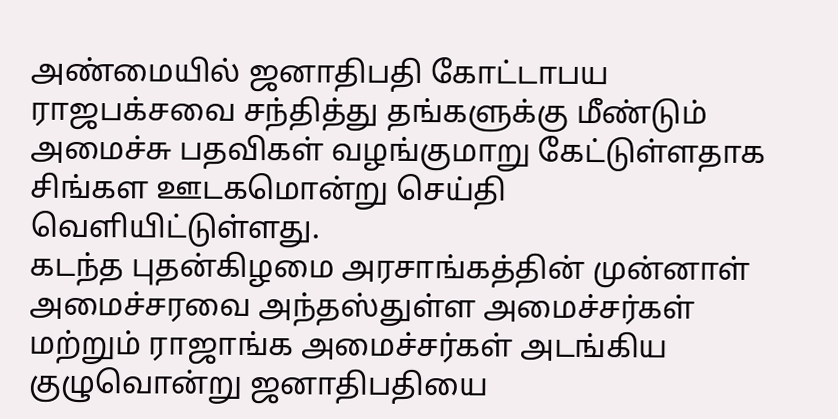அண்மையில் ஜனாதிபதி கோட்டாபய ராஜபக்சவை சந்தித்து தங்களுக்கு மீண்டும் அமைச்சு பதவிகள் வழங்குமாறு கேட்டுள்ளதாக சிங்கள ஊடகமொன்று செய்தி வெளியிட்டுள்ளது.
கடந்த புதன்கிழமை அரசாங்கத்தின் முன்னாள் அமைச்சரவை அந்தஸ்துள்ள அமைச்சர்கள் மற்றும் ராஜாங்க அமைச்சர்கள் அடங்கிய குழுவொன்று ஜனாதிபதியை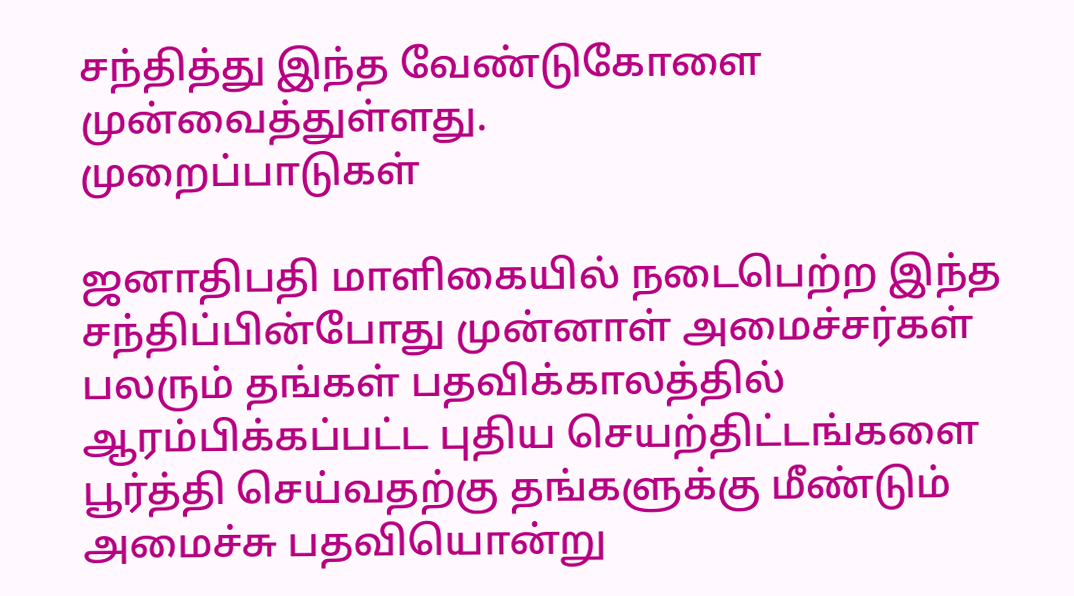சந்தித்து இந்த வேண்டுகோளை முன்வைத்துள்ளது.
முறைப்பாடுகள்

ஜனாதிபதி மாளிகையில் நடைபெற்ற இந்த சந்திப்பின்போது முன்னாள் அமைச்சர்கள் பலரும் தங்கள் பதவிக்காலத்தில் ஆரம்பிக்கப்பட்ட புதிய செயற்திட்டங்களை பூர்த்தி செய்வதற்கு தங்களுக்கு மீண்டும் அமைச்சு பதவியொன்று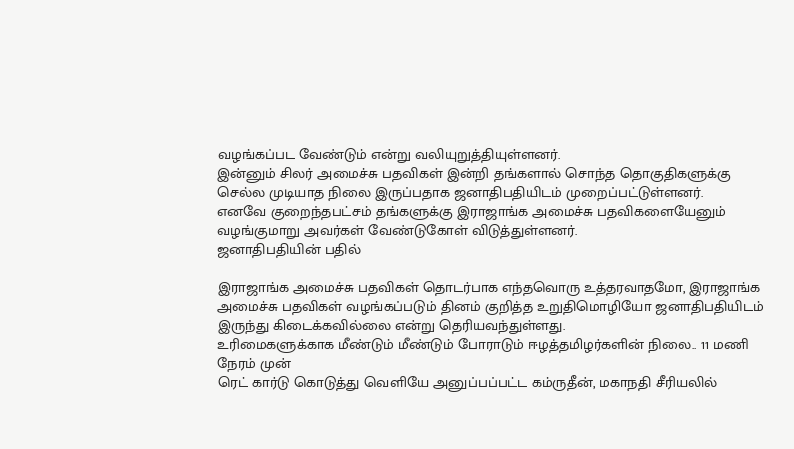வழங்கப்பட வேண்டும் என்று வலியுறுத்தியுள்ளனர்.
இன்னும் சிலர் அமைச்சு பதவிகள் இன்றி தங்களால் சொந்த தொகுதிகளுக்கு செல்ல முடியாத நிலை இருப்பதாக ஜனாதிபதியிடம் முறைப்பட்டுள்ளனர்.
எனவே குறைந்தபட்சம் தங்களுக்கு இராஜாங்க அமைச்சு பதவிகளையேனும் வழங்குமாறு அவர்கள் வேண்டுகோள் விடுத்துள்ளனர்.
ஜனாதிபதியின் பதில்

இராஜாங்க அமைச்சு பதவிகள் தொடர்பாக எந்தவொரு உத்தரவாதமோ, இராஜாங்க அமைச்சு பதவிகள் வழங்கப்படும் தினம் குறித்த உறுதிமொழியோ ஜனாதிபதியிடம் இருந்து கிடைக்கவில்லை என்று தெரியவந்துள்ளது.
உரிமைகளுக்காக மீண்டும் மீண்டும் போராடும் ஈழத்தமிழர்களின் நிலை.. 11 மணி நேரம் முன்
ரெட் கார்டு கொடுத்து வெளியே அனுப்பப்பட்ட கம்ருதீன், மகாநதி சீரியலில்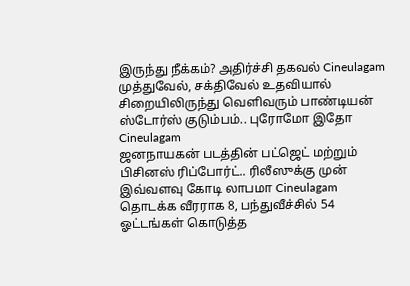இருந்து நீக்கம்? அதிர்ச்சி தகவல் Cineulagam
முத்துவேல், சக்திவேல் உதவியால் சிறையிலிருந்து வெளிவரும் பாண்டியன் ஸ்டோர்ஸ் குடும்பம்.. புரோமோ இதோ Cineulagam
ஜனநாயகன் படத்தின் பட்ஜெட் மற்றும் பிசினஸ் ரிப்போர்ட்.. ரிலீஸுக்கு முன் இவ்வளவு கோடி லாபமா Cineulagam
தொடக்க வீரராக 8, பந்துவீச்சில் 54 ஓட்டங்கள் கொடுத்த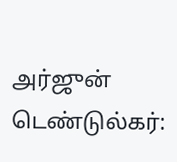அர்ஜுன் டெண்டுல்கர்: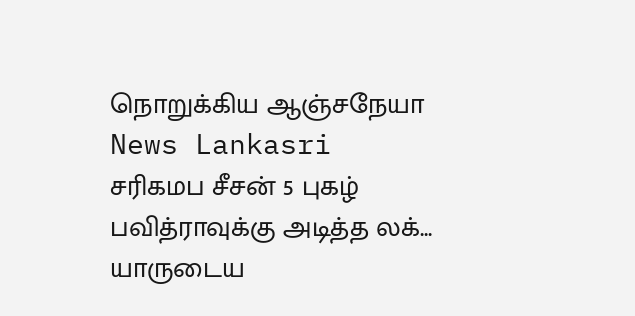நொறுக்கிய ஆஞ்சநேயா News Lankasri
சரிகமப சீசன் 5 புகழ் பவித்ராவுக்கு அடித்த லக்... யாருடைய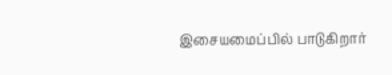இசையமைப்பில் பாடுகிறார்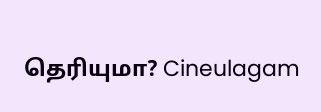தெரியுமா? Cineulagam